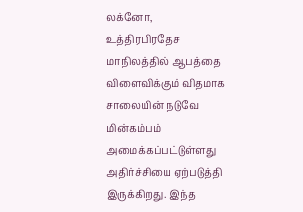லக்னோ,
உத்திரபிரதேச மாநிலத்தில் ஆபத்தை விளைவிக்கும் விதமாக சாலையின் நடுவே மின்கம்பம் அமைக்கப்பட்டுள்ளது அதிர்ச்சியை ஏற்படுத்தி இருக்கிறது. இந்த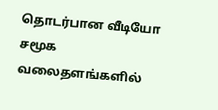தொடர்பான வீடியோ சமூக வலைதளங்களில்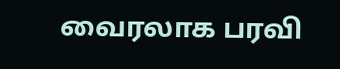வைரலாக பரவி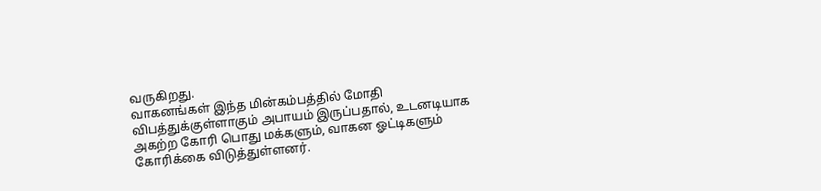வருகிறது.
வாகனங்கள் இந்த மின்கம்பத்தில் மோதி விபத்துக்குள்ளாகும் அபாயம் இருப்பதால், உடனடியாக அகற்ற கோரி பொது மக்களும், வாகன ஓட்டிகளும் கோரிக்கை விடுத்துள்ளனர்.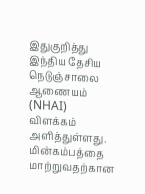இதுகுறித்து இந்திய தேசிய நெடுஞ்சாலை ஆணையம் (NHAI) விளக்கம் அளித்துள்ளது. மின்கம்பத்தை மாற்றுவதற்கான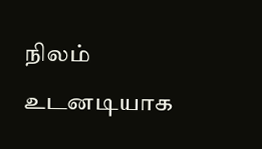நிலம் உடனடியாக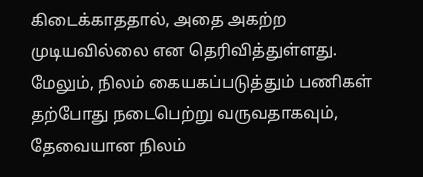கிடைக்காததால், அதை அகற்ற முடியவில்லை என தெரிவித்துள்ளது.
மேலும், நிலம் கையகப்படுத்தும் பணிகள் தற்போது நடைபெற்று வருவதாகவும், தேவையான நிலம்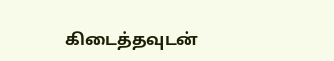கிடைத்தவுடன்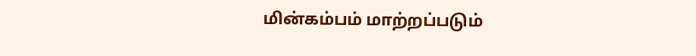மின்கம்பம் மாற்றப்படும்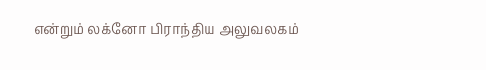என்றும் லக்னோ பிராந்திய அலுவலகம்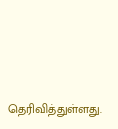தெரிவித்துள்ளது.